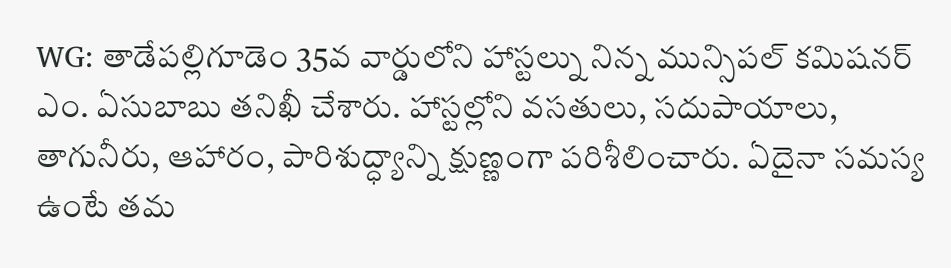WG: తాడేపల్లిగూడెం 35వ వార్డులోని హాస్టల్ను నిన్న మున్సిపల్ కమిషనర్ ఎం. ఏసుబాబు తనిఖీ చేశారు. హాస్టల్లోని వసతులు, సదుపాయాలు, తాగునీరు, ఆహారం, పారిశుద్ధ్యాన్ని క్షుణ్ణంగా పరిశీలించారు. ఏదైనా సమస్య ఉంటే తమ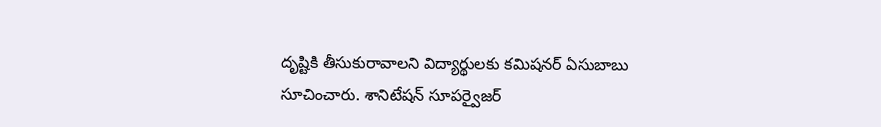దృష్టికి తీసుకురావాలని విద్యార్థులకు కమిషనర్ ఏసుబాబు సూచించారు. శానిటేషన్ సూపర్వైజర్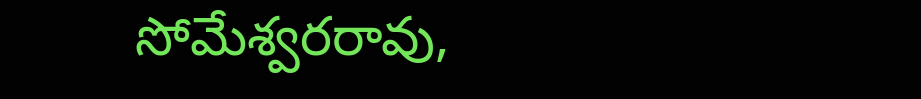సోమేశ్వరరావు,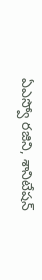ఏఎస్వో రజిని, శానిటేషన్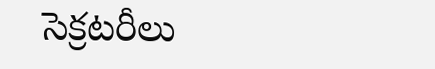సెక్రటరీలు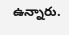ఉన్నారు.